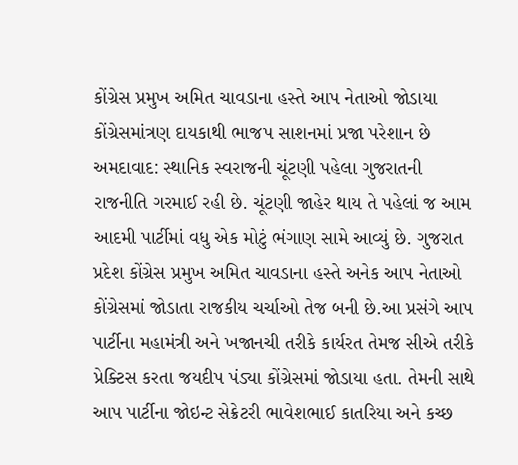કોંગ્રેસ પ્રમુખ અમિત ચાવડાના હસ્તે આપ નેતાઓ જોડાયા કોંગ્રેસમાંત્રણ દાયકાથી ભાજપ સાશનમાં પ્રજા પરેશાન છે
અમદાવાદ: સ્થાનિક સ્વરાજની ચૂંટણી પહેલા ગુજરાતની રાજનીતિ ગરમાઈ રહી છે. ચૂંટણી જાહેર થાય તે પહેલાં જ આમ આદમી પાર્ટીમાં વધુ એક મોટું ભંગાણ સામે આવ્યું છે. ગુજરાત પ્રદેશ કોંગ્રેસ પ્રમુખ અમિત ચાવડાના હસ્તે અનેક આપ નેતાઓ કોંગ્રેસમાં જોડાતા રાજકીય ચર્ચાઓ તેજ બની છે.આ પ્રસંગે આપ પાર્ટીના મહામંત્રી અને ખજાનચી તરીકે કાર્યરત તેમજ સીએ તરીકે પ્રેક્ટિસ કરતા જયદીપ પંડ્યા કોંગ્રેસમાં જોડાયા હતા. તેમની સાથે આપ પાર્ટીના જોઇન્ટ સેક્રેટરી ભાવેશભાઈ કાતરિયા અને કચ્છ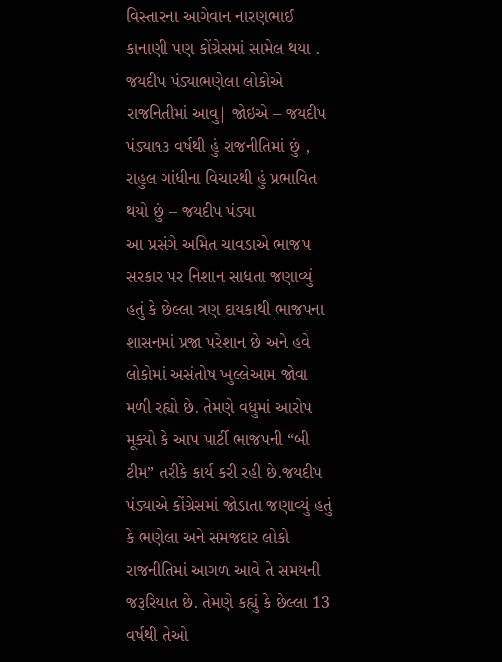વિસ્તારના આગેવાન નારણભાઈ કાનાણી પણ કોંગ્રેસમાં સામેલ થયા .
જયદીપ પંડ્યાભણેલા લોકોએ રાજનિતીમાં આવુ| જોઇએ – જયદીપ પંડ્યા૧૩ વર્ષથી હું રાજનીતિમાં છું , રાહુલ ગાંધીના વિચારથી હું પ્રભાવિત થયો છું – જયદીપ પંડ્યા
આ પ્રસંગે અમિત ચાવડાએ ભાજપ સરકાર પર નિશાન સાધતા જણાવ્યું હતું કે છેલ્લા ત્રણ દાયકાથી ભાજપના શાસનમાં પ્રજા પરેશાન છે અને હવે લોકોમાં અસંતોષ ખુલ્લેઆમ જોવા મળી રહ્યો છે. તેમણે વધુમાં આરોપ મૂક્યો કે આપ પાર્ટી ભાજપની “બી ટીમ” તરીકે કાર્ય કરી રહી છે.જયદીપ પંડ્યાએ કોંગ્રેસમાં જોડાતા જણાવ્યું હતું કે ભણેલા અને સમજદાર લોકો રાજનીતિમાં આગળ આવે તે સમયની જરૂરિયાત છે. તેમણે કહ્યું કે છેલ્લા 13 વર્ષથી તેઓ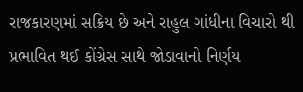રાજકારણમાં સક્રિય છે અને રાહુલ ગાંધીના વિચારો થી પ્રભાવિત થઈ કોંગ્રેસ સાથે જોડાવાનો નિર્ણય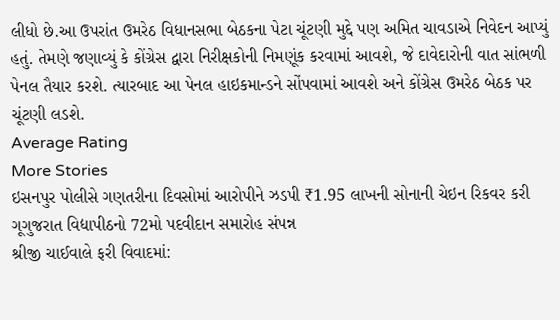લીધો છે.આ ઉપરાંત ઉમરેઠ વિધાનસભા બેઠકના પેટા ચૂંટણી મુદ્દે પણ અમિત ચાવડાએ નિવેદન આપ્યું હતું. તેમણે જણાવ્યું કે કોંગ્રેસ દ્વારા નિરીક્ષકોની નિમણૂંક કરવામાં આવશે, જે દાવેદારોની વાત સાંભળી પેનલ તૈયાર કરશે. ત્યારબાદ આ પેનલ હાઇકમાન્ડને સોંપવામાં આવશે અને કોંગ્રેસ ઉમરેઠ બેઠક પર ચૂંટણી લડશે.
Average Rating
More Stories
ઇસનપુર પોલીસે ગણતરીના દિવસોમાં આરોપીને ઝડપી ₹1.95 લાખની સોનાની ચેઇન રિકવર કરી
ગૂગુજરાત વિદ્યાપીઠનો 72મો પદવીદાન સમારોહ સંપન્ન
શ્રીજી ચાઈવાલે ફરી વિવાદમાં: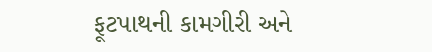ફૂટપાથની કામગીરી અને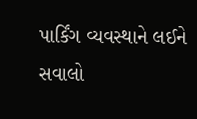પાર્કિંગ વ્યવસ્થાને લઈને સવાલો